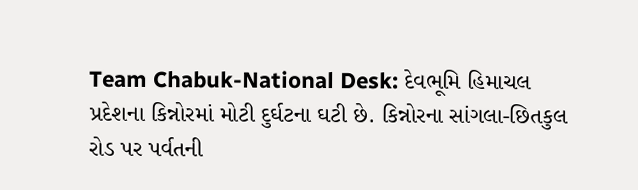Team Chabuk-National Desk: દેવભૂમિ હિમાચલ પ્રદેશના કિન્નોરમાં મોટી દુર્ઘટના ઘટી છે. કિન્નોરના સાંગલા-છિતકુલ રોડ પર પર્વતની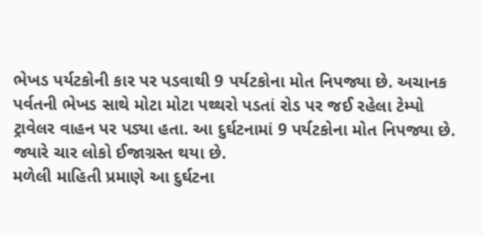ભેખડ પર્યટકોની કાર પર પડવાથી 9 પર્યટકોના મોત નિપજ્યા છે. અચાનક પર્વતની ભેખડ સાથે મોટા મોટા પથ્થરો પડતાં રોડ પર જઈ રહેલા ટેમ્પો ટ્રાવેલર વાહન પર પડ્યા હતા. આ દુર્ઘટનામાં 9 પર્યટકોના મોત નિપજ્યા છે. જ્યારે ચાર લોકો ઈજાગ્રસ્ત થયા છે.
મળેલી માહિતી પ્રમાણે આ દુર્ઘટના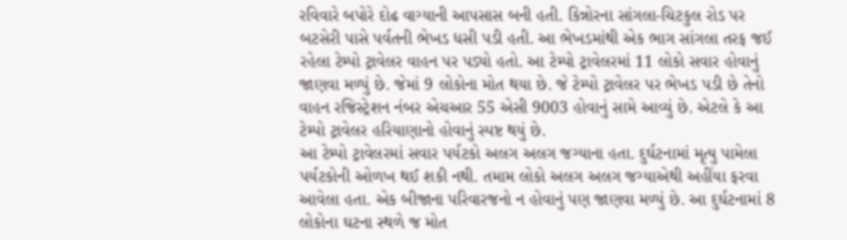રવિવારે બપોરે દોઢ વાગ્યાની આપસાસ બની હતી. કિન્નોરના સાંગલા-ચિટકુલ રોડ પર બટસેરી પાસે પર્વતની ભેખડ ધસી પડી હતી. આ ભેખડમાંથી એક ભાગ સાંગલા તરફ જઈ રહેલા ટેમ્પો ટ્રાવેલર વાહન પર પડ્યો હતો. આ ટેમ્પો ટ્રાવેલરમાં 11 લોકો સવાર હોવાનું જાણવા મળ્યું છે. જેમાં 9 લોકોના મોત થયા છે. જે ટેમ્પો ટ્રાવેલર પર ભેખડ પડી છે તેનો વાહન રજિસ્ટ્રેશન નંબર એચઆર 55 એસી 9003 હોવાનું સામે આવ્યું છે. એટલે કે આ ટેમ્પો ટ્રાવેલર હરિયાણાનો હોવાનું સ્પષ્ટ થયું છે.
આ ટેમ્પો ટ્રાવેલરમાં સવાર પર્યટકો અલગ અલગ જગ્યાના હતા. દુર્ઘટનામાં મૃત્યુ પામેલા પર્યટકોની ઓળખ થઈ શકી નથી. તમામ લોકો અલગ અલગ જગ્યાએથી અહીંયા ફરવા આવેલા હતા. એક બીજાના પરિવારજનો ન હોવાનું પણ જાણવા મળ્યું છે. આ દુર્ઘટનામાં 8 લોકોના ઘટના સ્થળે જ મોત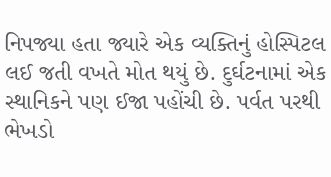નિપજ્યા હતા જ્યારે એક વ્યક્તિનું હોસ્પિટલ લઈ જતી વખતે મોત થયું છે. દુર્ઘટનામાં એક સ્થાનિકને પણ ઈજા પહોંચી છે. પર્વત પરથી ભેખડો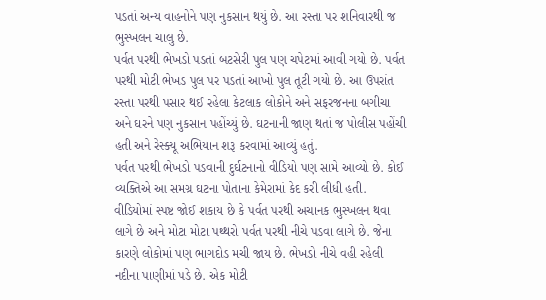પડતાં અન્ય વાહનોને પણ નુકસાન થયું છે. આ રસ્તા પર શનિવારથી જ ભુસ્ખલન ચાલુ છે.
પર્વત પરથી ભેખડો પડતાં બટસેરી પુલ પણ ચપેટમાં આવી ગયો છે. પર્વત પરથી મોટી ભેખડ પુલ પર પડતાં આખો પુલ તૂટી ગયો છે. આ ઉપરાંત રસ્તા પરથી પસાર થઈ રહેલા કેટલાક લોકોને અને સફરજનના બગીચા અને ઘરને પણ નુકસાન પહોંચ્યું છે. ઘટનાની જાણ થતાં જ પોલીસ પહોંચી હતી અને રેસ્ક્યૂ અભિયાન શરૂ કરવામાં આવ્યું હતું.
પર્વત પરથી ભેખડો પડવાની દુર્ઘટનાનો વીડિયો પણ સામે આવ્યો છે. કોઈ વ્યક્તિએ આ સમગ્ર ઘટના પોતાના કેમેરામાં કેદ કરી લીધી હતી. વીડિયોમાં સ્પષ્ટ જોઈ શકાય છે કે પર્વત પરથી અચાનક ભુસ્ખલન થવા લાગે છે અને મોટા મોટા પથ્થરો પર્વત પરથી નીચે પડવા લાગે છે. જેના કારણે લોકોમાં પણ ભાગદોડ મચી જાય છે. ભેખડો નીચે વહી રહેલી નદીના પાણીમાં પડે છે. એક મોટી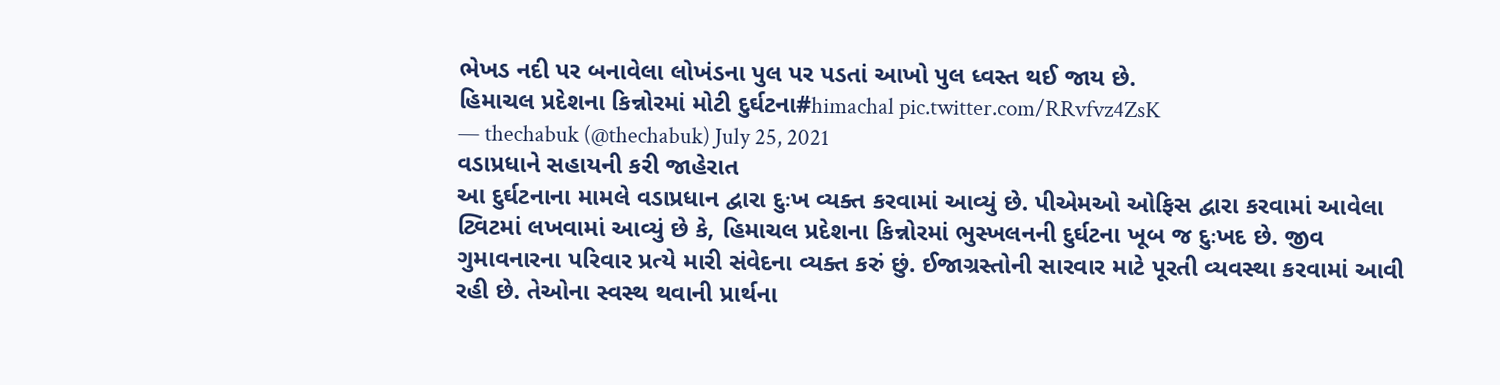ભેખડ નદી પર બનાવેલા લોખંડના પુલ પર પડતાં આખો પુલ ધ્વસ્ત થઈ જાય છે.
હિમાચલ પ્રદેશના કિન્નોરમાં મોટી દુર્ઘટના#himachal pic.twitter.com/RRvfvz4ZsK
— thechabuk (@thechabuk) July 25, 2021
વડાપ્રધાને સહાયની કરી જાહેરાત
આ દુર્ઘટનાના મામલે વડાપ્રધાન દ્વારા દુઃખ વ્યક્ત કરવામાં આવ્યું છે. પીએમઓ ઓફિસ દ્વારા કરવામાં આવેલા ટ્વિટમાં લખવામાં આવ્યું છે કે, હિમાચલ પ્રદેશના કિન્નોરમાં ભુસ્ખલનની દુર્ઘટના ખૂબ જ દુઃખદ છે. જીવ ગુમાવનારના પરિવાર પ્રત્યે મારી સંવેદના વ્યક્ત કરું છું. ઈજાગ્રસ્તોની સારવાર માટે પૂરતી વ્યવસ્થા કરવામાં આવી રહી છે. તેઓના સ્વસ્થ થવાની પ્રાર્થના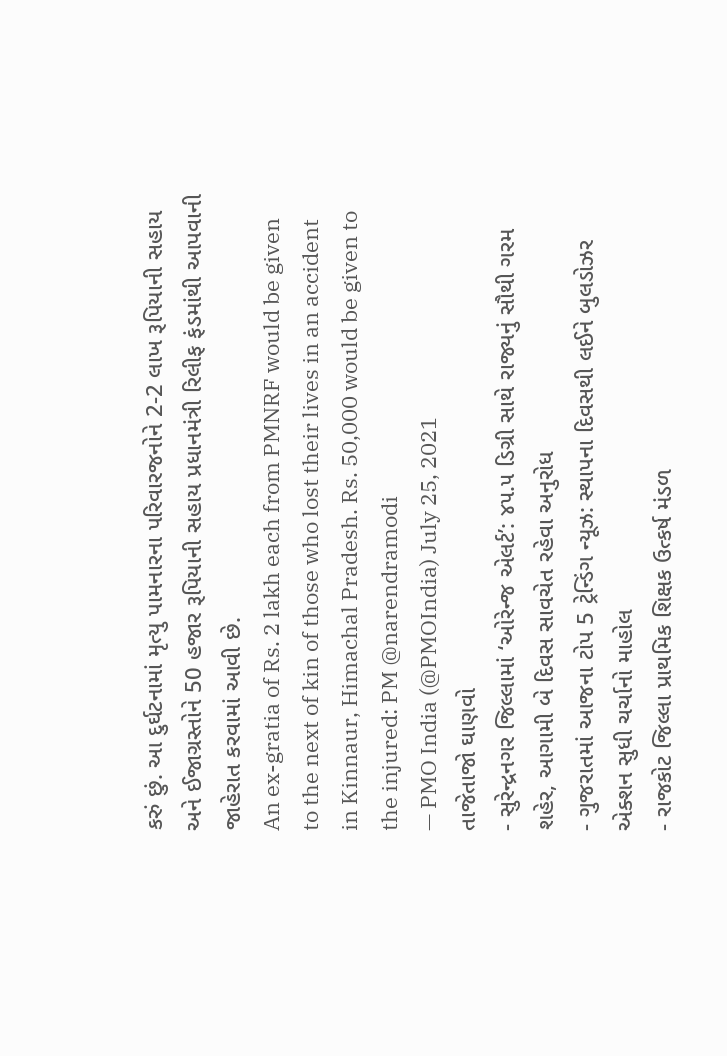કરું છું. આ દુર્ઘટનામાં મૃત્યુ પામનારના પરિવારજનોને 2-2 લાખ રૂપિયાની સહાય અને ઈજાગ્રસ્તોને 50 હજાર રૂપિયાની સહાય પ્રધાનમંત્રી રિલીફ ફંડમાંથી આપવાની જાહેરાત કરવામાં આવી છે.
An ex-gratia of Rs. 2 lakh each from PMNRF would be given to the next of kin of those who lost their lives in an accident in Kinnaur, Himachal Pradesh. Rs. 50,000 would be given to the injured: PM @narendramodi
— PMO India (@PMOIndia) July 25, 2021
તાજેતાજો ઘાણવો
- સુરેન્દ્રનગર જિલ્લામાં ‘ઓરેન્જ એલર્ટ’: ૪૫.૫ ડિગ્રી સાથે રાજ્યનું સૌથી ગરમ શહેર, આગામી બે દિવસ સાવચેત રહેવા અનુરોધ
- ગુજરાતમાં આજના ટોપ 5 ટ્રેન્ડિંગ ન્યૂઝ: સ્થાપના દિવસથી લઈને બુલડોઝર એક્શન સુધી ચર્ચાનો માહોલ
- રાજકોટ જિલ્લા પ્રાથમિક શિક્ષક ઉત્કર્ષ મંડળ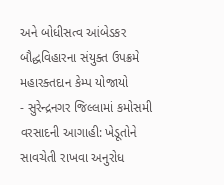અને બોધીસત્વ આંબેડકર બૌદ્ધવિહારના સંયુક્ત ઉપક્રમે મહારક્તદાન કેમ્પ યોજાયો
- સુરેન્દ્રનગર જિલ્લામાં કમોસમી વરસાદની આગાહી: ખેડૂતોને સાવચેતી રાખવા અનુરોધ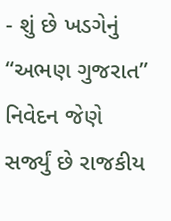- શું છે ખડગેનું “અભણ ગુજરાત” નિવેદન જેણે સર્જ્યું છે રાજકીય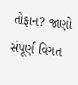તોફાન? જાણો સંપૂર્ણ વિગત